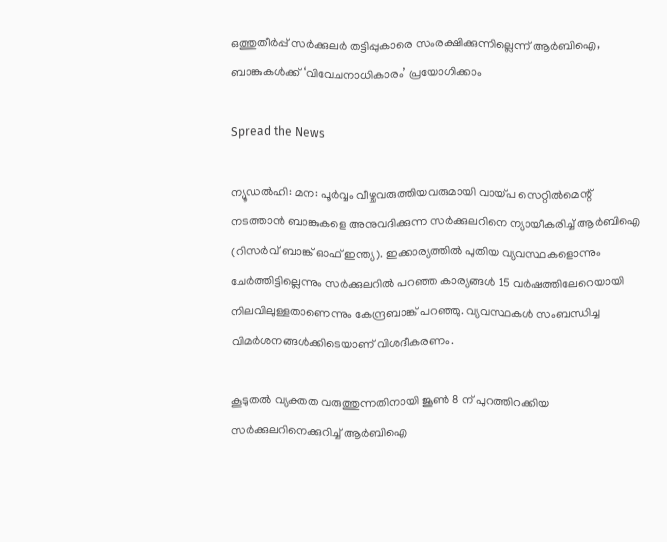ഒത്തുതീര്‍പ്പ് സര്‍ക്കുലര്‍ തട്ടിപ്പുകാരെ സംരക്ഷിക്കുന്നില്ലെന്ന് ആര്‍ബിഐ, ബാങ്കുകള്‍ക്ക് ‘വിവേചനാധികാരം’ പ്രയോഗിക്കാം

Spread the News

ന്യൂഡല്‍ഹി: മന: പൂര്‍വ്വം വീഴ്ചവരുത്തിയവരുമായി വായ്പ സെറ്റില്‍മെന്റ് നടത്താന്‍ ബാങ്കുകളെ അനുവദിക്കുന്ന സര്‍ക്കുലറിനെ ന്യായീകരിച്ച് ആര്‍ബിഐ (റിസര്‍വ് ബാങ്ക് ഓഫ് ഇന്ത്യ). ഇക്കാര്യത്തില്‍ പുതിയ വ്യവസ്ഥകളൊന്നും ചേര്‍ത്തിട്ടില്ലെന്നും സര്‍ക്കുലറില്‍ പറഞ്ഞ കാര്യങ്ങള്‍ 15 വര്‍ഷത്തിലേറെയായി നിലവിലുള്ളതാണെന്നും കേന്ദ്രബാങ്ക് പറഞ്ഞു. വ്യവസ്ഥകള്‍ സംബന്ധിച്ച വിമര്‍ശനങ്ങള്‍ക്കിടെയാണ് വിശദീകരണം.

കൂടുതല്‍ വ്യക്തത വരുത്തുന്നതിനായി ജൂണ്‍ 8 ന് പുറത്തിറക്കിയ സര്‍ക്കുലറിനെക്കുറിച്ച് ആര്‍ബിഐ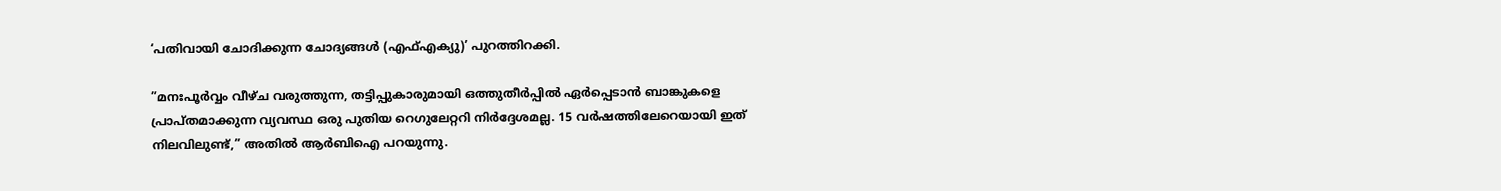‘പതിവായി ചോദിക്കുന്ന ചോദ്യങ്ങള്‍ (എഫ്എക്യു)’ പുറത്തിറക്കി.

”മനഃപൂര്‍വ്വം വീഴ്ച വരുത്തുന്ന, തട്ടിപ്പുകാരുമായി ഒത്തുതീര്‍പ്പില്‍ ഏര്‍പ്പെടാന്‍ ബാങ്കുകളെ പ്രാപ്തമാക്കുന്ന വ്യവസ്ഥ ഒരു പുതിയ റെഗുലേറ്ററി നിര്‍ദ്ദേശമല്ല. 15 വര്‍ഷത്തിലേറെയായി ഇത് നിലവിലുണ്ട്,” അതില്‍ ആര്‍ബിഐ പറയുന്നു.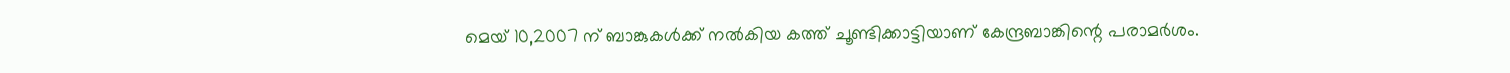മെയ് 10,2007 ന് ബാങ്കുകള്‍ക്ക് നല്‍കിയ കത്ത് ചൂണ്ടിക്കാട്ടിയാണ് കേന്ദ്രബാങ്കിന്റെ പരാമര്‍ശം.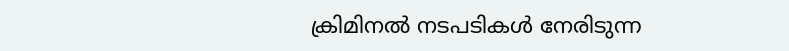ക്രിമിനല്‍ നടപടികള്‍ നേരിടുന്ന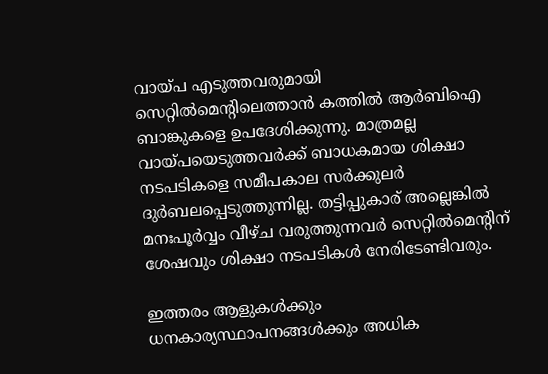വായ്പ എടുത്തവരുമായി സെറ്റില്‍മെന്റിലെത്താന്‍ കത്തില്‍ ആര്‍ബിഐ ബാങ്കുകളെ ഉപദേശിക്കുന്നു. മാത്രമല്ല വായ്പയെടുത്തവര്‍ക്ക് ബാധകമായ ശിക്ഷാ നടപടികളെ സമീപകാല സര്‍ക്കുലര്‍ ദുര്‍ബലപ്പെടുത്തുന്നില്ല. തട്ടിപ്പുകാര് അല്ലെങ്കില്‍ മനഃപൂര്‍വ്വം വീഴ്ച വരുത്തുന്നവര്‍ സെറ്റില്‍മെന്റിന് ശേഷവും ശിക്ഷാ നടപടികള്‍ നേരിടേണ്ടിവരും.

ഇത്തരം ആളുകള്‍ക്കും ധനകാര്യസ്ഥാപനങ്ങള്‍ക്കും അധിക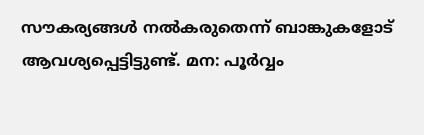സൗകര്യങ്ങള്‍ നല്‍കരുതെന്ന് ബാങ്കുകളോട് ആവശ്യപ്പെട്ടിട്ടുണ്ട്. മന: പൂര്‍വ്വം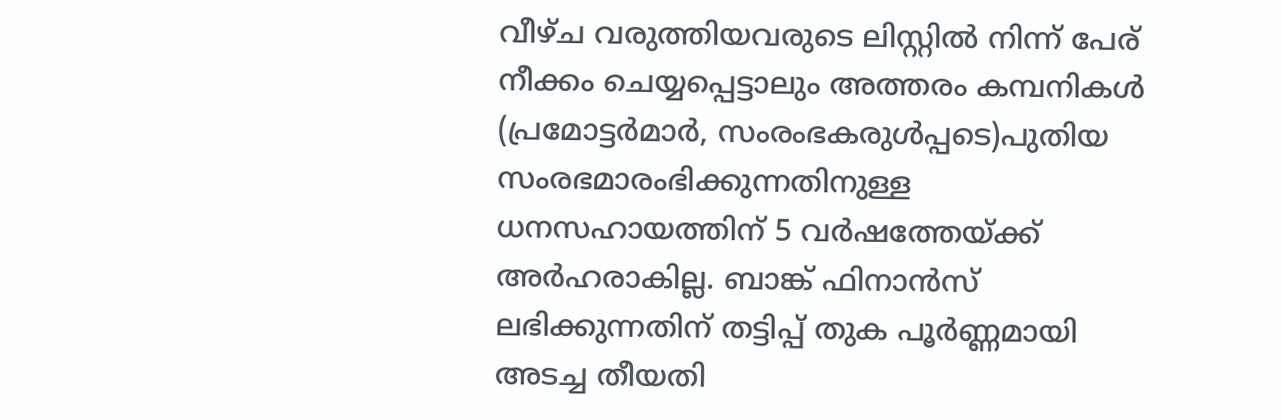വീഴ്ച വരുത്തിയവരുടെ ലിസ്റ്റില്‍ നിന്ന് പേര് നീക്കം ചെയ്യപ്പെട്ടാലും അത്തരം കമ്പനികള്‍ (പ്രമോട്ടര്‍മാര്‍, സംരംഭകരുള്‍പ്പടെ)പുതിയ സംരഭമാരംഭിക്കുന്നതിനുള്ള ധനസഹായത്തിന് 5 വര്‍ഷത്തേയ്ക്ക് അര്‍ഹരാകില്ല. ബാങ്ക് ഫിനാന്‍സ് ലഭിക്കുന്നതിന് തട്ടിപ്പ് തുക പൂര്‍ണ്ണമായി അടച്ച തീയതി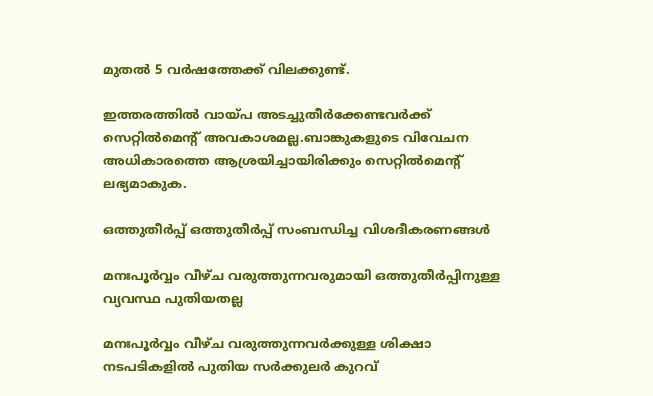മുതല്‍ 5 വര്‍ഷത്തേക്ക് വിലക്കുണ്ട്.

ഇത്തരത്തില്‍ വായ്പ അടച്ചുതീര്‍ക്കേണ്ടവര്‍ക്ക് സെറ്റില്‍മെന്റ് അവകാശമല്ല.ബാങ്കുകളുടെ വിവേചന അധികാരത്തെ ആശ്രയിച്ചായിരിക്കും സെറ്റില്‍മെന്റ് ലഭ്യമാകുക.

ഒത്തുതീര്‍പ്പ് ഒത്തുതീര്‍പ്പ് സംബന്ധിച്ച വിശദീകരണങ്ങള്‍

മനഃപൂര്‍വ്വം വീഴ്ച വരുത്തുന്നവരുമായി ഒത്തുതീര്‍പ്പിനുള്ള വ്യവസ്ഥ പുതിയതല്ല

മനഃപൂര്‍വ്വം വീഴ്ച വരുത്തുന്നവര്‍ക്കുള്ള ശിക്ഷാ നടപടികളില്‍ പുതിയ സര്‍ക്കുലര്‍ കുറവ്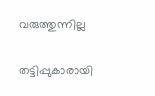വരുത്തുന്നില്ല

തട്ടിപ്പുകാരായി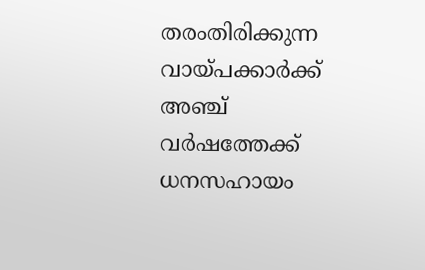തരംതിരിക്കുന്ന വായ്പക്കാര്‍ക്ക് അഞ്ച് വര്‍ഷത്തേക്ക് ധനസഹായം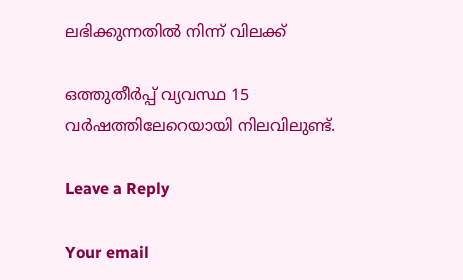ലഭിക്കുന്നതില്‍ നിന്ന് വിലക്ക്

ഒത്തുതീര്‍പ്പ് വ്യവസ്ഥ 15 വര്‍ഷത്തിലേറെയായി നിലവിലുണ്ട്.

Leave a Reply

Your email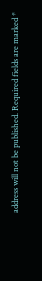address will not be published. Required fields are marked *